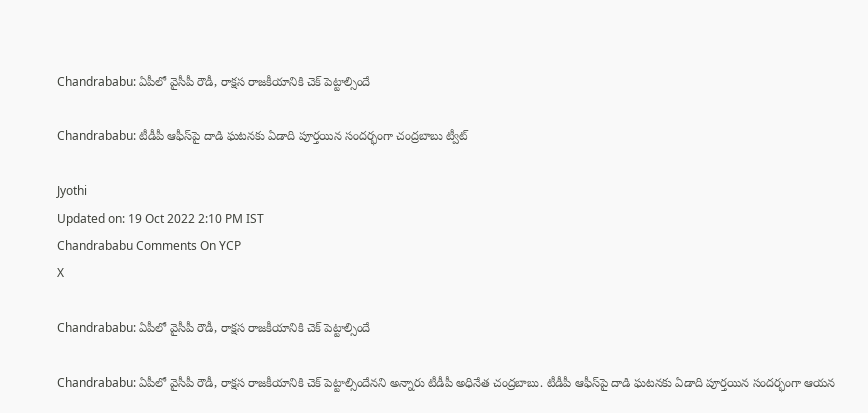Chandrababu: ఏపీలో వైసీపీ రౌడీ, రాక్షస రాజకీయానికి చెక్‌ పెట్టాల్సిందే

Chandrababu: టీడీపీ ఆఫీస్‌పై దాడి ఘటనకు ఏడాది పూర్తయిన సందర్భంగా చంద్రబాబు ట్వీట్

Jyothi
Updated on: 19 Oct 2022 2:10 PM IST
Chandrababu Comments On YCP
X

Chandrababu: ఏపీలో వైసీపీ రౌడీ, రాక్షస రాజకీయానికి చెక్‌ పెట్టాల్సిందే

Chandrababu: ఏపీలో వైసీపీ రౌడీ, రాక్షస రాజకీయానికి చెక్‌ పెట్టాల్సిందేనని అన్నారు టీడీపీ అధినేత చంద్రబాబు. టీడీపీ ఆఫీస్‌పై దాడి ఘటనకు ఏడాది పూర్తయిన సందర్భంగా ఆయన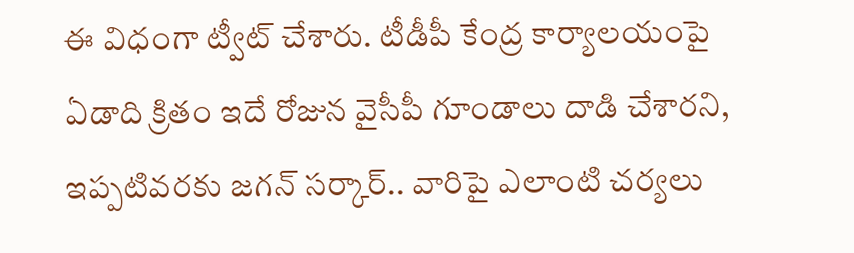ఈ విధంగా ట్వీట్‌ చేశారు. టీడీపీ కేంద్ర కార్యాలయంపై ఏడాది క్రితం ఇదే రోజున వైసీపీ గూండాలు దాడి చేశారని, ఇప్పటివరకు జగన్‌ సర్కార్‌.. వారిపై ఎలాంటి చర్యలు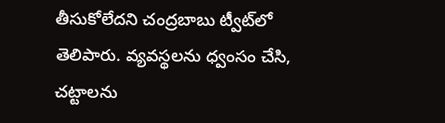తీసుకోలేదని చంద్రబాబు ట్వీట్‌లో తెలిపారు. వ్యవస్థలను ధ్వంసం చేసి, చట్టాలను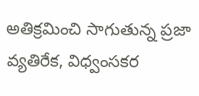అతిక్రమించి సాగుతున్న ప్రజా వ్యతిరేక, విధ్వంసకర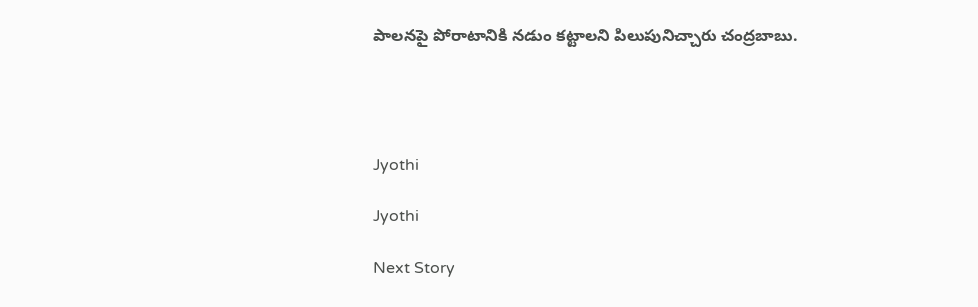పాలనపై పోరాటానికి నడుం కట్టాలని పిలుపునిచ్చారు చంద్రబాబు.




Jyothi

Jyothi

Next Story